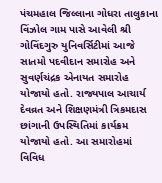પંચમહાલ જિલ્લાના ગોધરા તાલુકાના વિંઝોલ ગામ પાસે આવેલી શ્રી ગોવિંદગુરુ યુનિવર્સિટીમાં આજે સાતમો પદવીદાન સમારોહ અને સુવર્ણચંદ્રક એનાયત સમારોહ યોજાયો હતો. રાજ્યપાલ આચાર્ય દેવવ્રત અને શિક્ષણમંત્રી ત્રિકમદાસ છાંગાની ઉપસ્થિતિમાં કાર્યક્રમ યોજાયો હતો. આ સમારોહમાં વિવિધ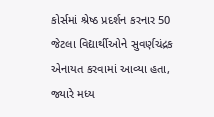કોર્સમાં શ્રેષ્ઠ પ્રદર્શન કરનાર 50 જેટલા વિદ્યાર્થીઓને સુવર્ણચંદ્રક એનાયત કરવામાં આવ્યા હતા, જ્યારે મધ્ય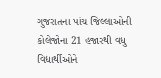ગુજરાતના પાંચ જિલ્લાઓની કોલેજોના 21 હજારથી વધુ વિદ્યાર્થીઓને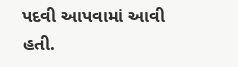પદવી આપવામાં આવી હતી.